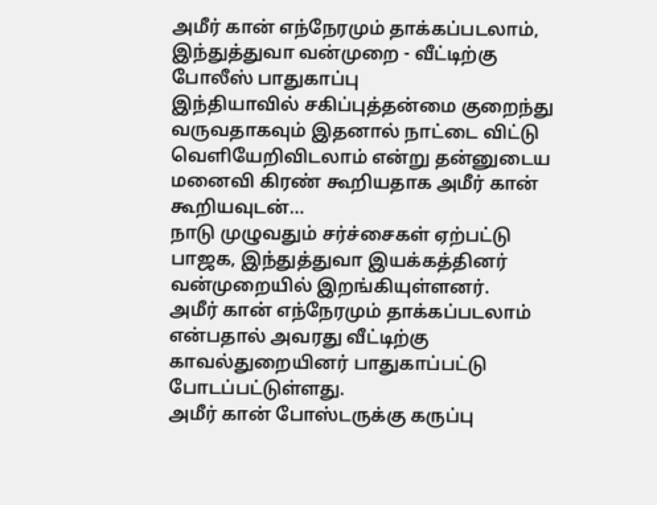அமீர் கான் எந்நேரமும் தாக்கப்படலாம், இந்துத்துவா வன்முறை - வீட்டிற்கு போலீஸ் பாதுகாப்பு
இந்தியாவில் சகிப்புத்தன்மை குறைந்து வருவதாகவும் இதனால் நாட்டை விட்டு வெளியேறிவிடலாம் என்று தன்னுடைய மனைவி கிரண் கூறியதாக அமீர் கான் கூறியவுடன்...
நாடு முழுவதும் சர்ச்சைகள் ஏற்பட்டு பாஜக, இந்துத்துவா இயக்கத்தினர் வன்முறையில் இறங்கியுள்ளனர்.
அமீர் கான் எந்நேரமும் தாக்கப்படலாம் என்பதால் அவரது வீட்டிற்கு காவல்துறையினர் பாதுகாப்பட்டு போடப்பட்டுள்ளது.
அமீர் கான் போஸ்டருக்கு கருப்பு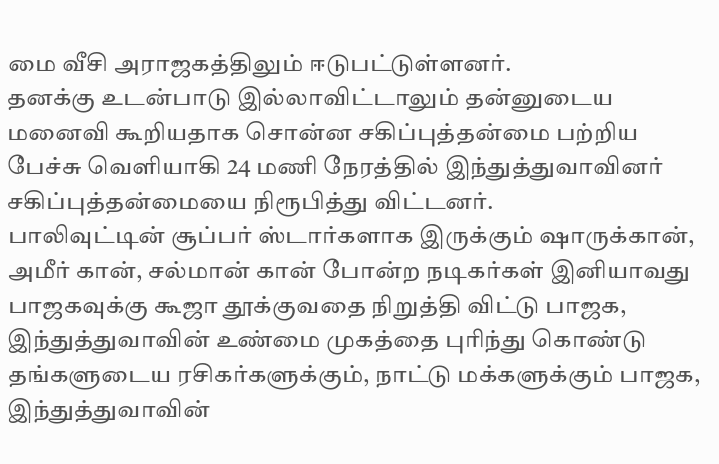மை வீசி அராஜகத்திலும் ஈடுபட்டுள்ளனர்.
தனக்கு உடன்பாடு இல்லாவிட்டாலும் தன்னுடைய மனைவி கூறியதாக சொன்ன சகிப்புத்தன்மை பற்றிய பேச்சு வெளியாகி 24 மணி நேரத்தில் இந்துத்துவாவினர் சகிப்புத்தன்மையை நிரூபித்து விட்டனர்.
பாலிவுட்டின் சூப்பர் ஸ்டார்களாக இருக்கும் ஷாருக்கான், அமீர் கான், சல்மான் கான் போன்ற நடிகர்கள் இனியாவது பாஜகவுக்கு கூஜா தூக்குவதை நிறுத்தி விட்டு பாஜக, இந்துத்துவாவின் உண்மை முகத்தை புரிந்து கொண்டு தங்களுடைய ரசிகர்களுக்கும், நாட்டு மக்களுக்கும் பாஜக, இந்துத்துவாவின்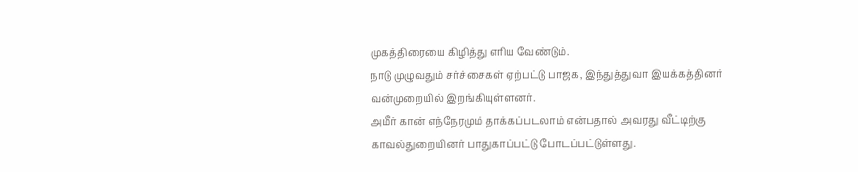முகத்திரையை கிழித்து எரிய வேண்டும்.
நாடு முழுவதும் சர்ச்சைகள் ஏற்பட்டு பாஜக, இந்துத்துவா இயக்கத்தினர் வன்முறையில் இறங்கியுள்ளனர்.
அமீர் கான் எந்நேரமும் தாக்கப்படலாம் என்பதால் அவரது வீட்டிற்கு காவல்துறையினர் பாதுகாப்பட்டு போடப்பட்டுள்ளது.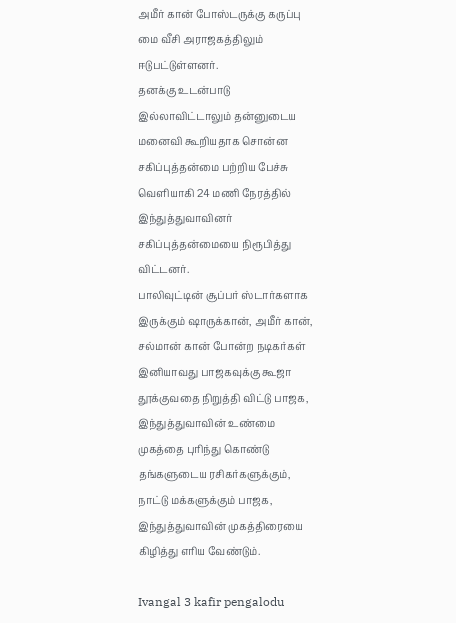அமீர் கான் போஸ்டருக்கு கருப்பு மை வீசி அராஜகத்திலும் ஈடுபட்டுள்ளனர்.
தனக்கு உடன்பாடு இல்லாவிட்டாலும் தன்னுடைய மனைவி கூறியதாக சொன்ன சகிப்புத்தன்மை பற்றிய பேச்சு வெளியாகி 24 மணி நேரத்தில் இந்துத்துவாவினர் சகிப்புத்தன்மையை நிரூபித்து விட்டனர்.
பாலிவுட்டின் சூப்பர் ஸ்டார்களாக இருக்கும் ஷாருக்கான், அமீர் கான், சல்மான் கான் போன்ற நடிகர்கள் இனியாவது பாஜகவுக்கு கூஜா தூக்குவதை நிறுத்தி விட்டு பாஜக, இந்துத்துவாவின் உண்மை முகத்தை புரிந்து கொண்டு தங்களுடைய ரசிகர்களுக்கும், நாட்டு மக்களுக்கும் பாஜக, இந்துத்துவாவின் முகத்திரையை கிழித்து எரிய வேண்டும்.

Ivangal 3 kafir pengalodu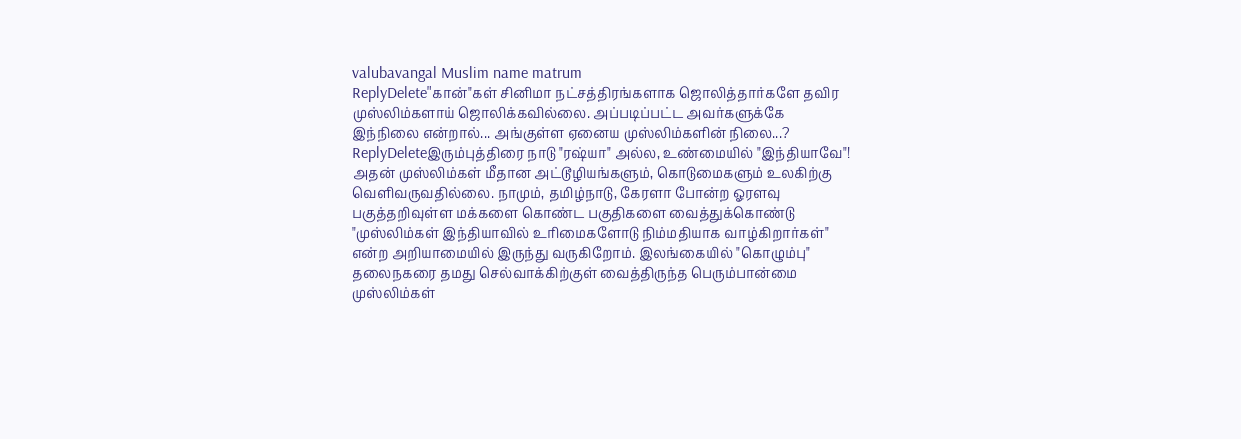valubavangal Muslim name matrum
ReplyDelete"கான்"கள் சினிமா நட்சத்திரங்களாக ஜொலித்தார்களே தவிர முஸ்லிம்களாய் ஜொலிக்கவில்லை. அப்படிப்பட்ட அவர்களுக்கே இந்நிலை என்றால்... அங்குள்ள ஏனைய முஸ்லிம்களின் நிலை...?
ReplyDeleteஇரும்புத்திரை நாடு "ரஷ்யா" அல்ல, உண்மையில் "இந்தியாவே"! அதன் முஸ்லிம்கள் மீதான அட்டூழியங்களும், கொடுமைகளும் உலகிற்கு வெளிவருவதில்லை. நாமும், தமிழ்நாடு, கேரளா போன்ற ஓரளவு பகுத்தறிவுள்ள மக்களை கொண்ட பகுதிகளை வைத்துக்கொண்டு "முஸ்லிம்கள் இந்தியாவில் உரிமைகளோடு நிம்மதியாக வாழ்கிறார்கள்" என்ற அறியாமையில் இருந்து வருகிறோம். இலங்கையில் "கொழும்பு" தலைநகரை தமது செல்வாக்கிற்குள் வைத்திருந்த பெரும்பான்மை முஸ்லிம்கள்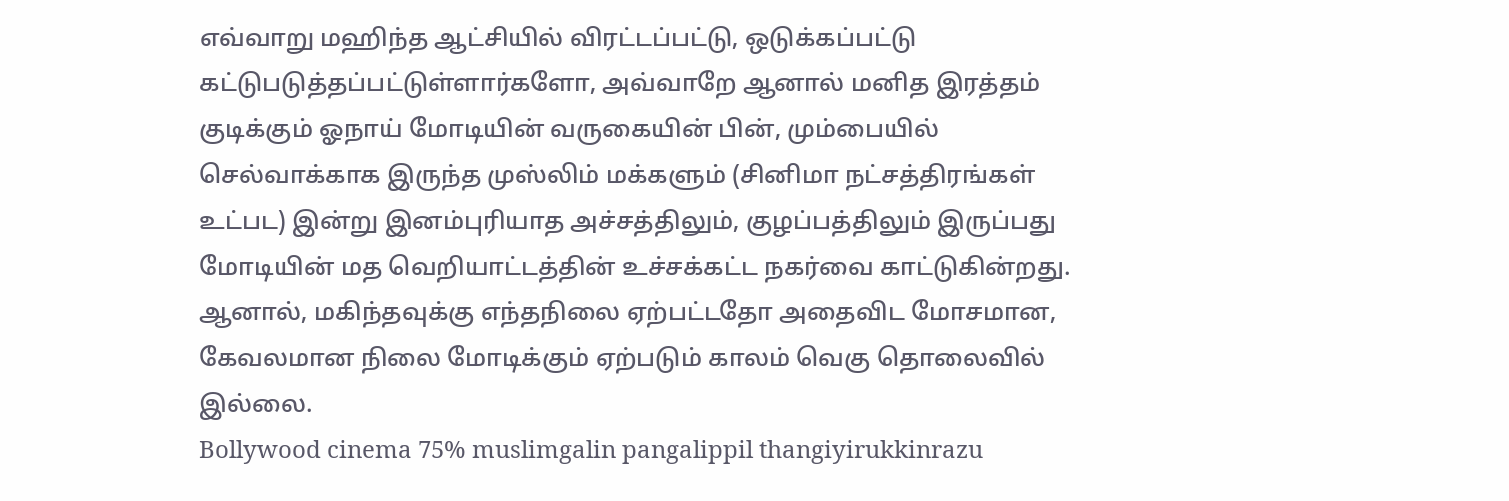எவ்வாறு மஹிந்த ஆட்சியில் விரட்டப்பட்டு, ஒடுக்கப்பட்டு கட்டுபடுத்தப்பட்டுள்ளார்களோ, அவ்வாறே ஆனால் மனித இரத்தம் குடிக்கும் ஓநாய் மோடியின் வருகையின் பின், மும்பையில் செல்வாக்காக இருந்த முஸ்லிம் மக்களும் (சினிமா நட்சத்திரங்கள் உட்பட) இன்று இனம்புரியாத அச்சத்திலும், குழப்பத்திலும் இருப்பது
மோடியின் மத வெறியாட்டத்தின் உச்சக்கட்ட நகர்வை காட்டுகின்றது.
ஆனால், மகிந்தவுக்கு எந்தநிலை ஏற்பட்டதோ அதைவிட மோசமான, கேவலமான நிலை மோடிக்கும் ஏற்படும் காலம் வெகு தொலைவில் இல்லை.
Bollywood cinema 75% muslimgalin pangalippil thangiyirukkinrazu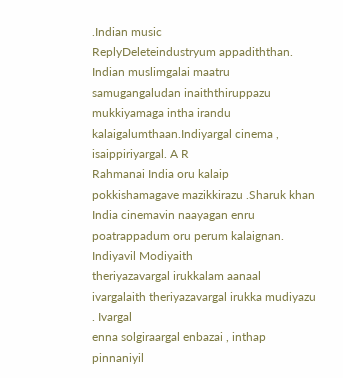.Indian music
ReplyDeleteindustryum appadiththan. Indian muslimgalai maatru samugangaludan inaiththiruppazu
mukkiyamaga intha irandu kalaigalumthaan.Indiyargal cinema , isaippiriyargal. A R
Rahmanai India oru kalaip pokkishamagave mazikkirazu .Sharuk khan India cinemavin naayagan enru poatrappadum oru perum kalaignan. Indiyavil Modiyaith
theriyazavargal irukkalam aanaal ivargalaith theriyazavargal irukka mudiyazu . Ivargal
enna solgiraargal enbazai , inthap pinnaniyil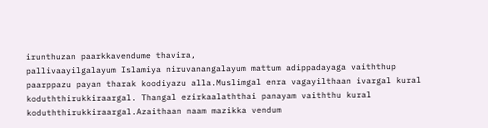irunthuzan paarkkavendume thavira,
pallivaayilgalayum Islamiya niruvanangalayum mattum adippadayaga vaiththup
paarppazu payan tharak koodiyazu alla.Muslimgal enra vagayilthaan ivargal kural
koduththirukkiraargal. Thangal ezirkaalaththai panayam vaiththu kural
koduththirukkiraargal.Azaithaan naam mazikka vendum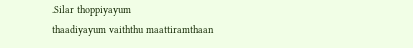.Silar thoppiyayum
thaadiyayum vaiththu maattiramthaan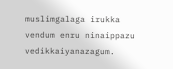muslimgalaga irukka vendum enru ninaippazu
vedikkaiyanazagum.